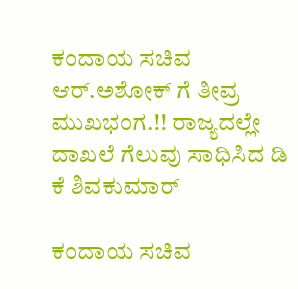ಕಂದಾಯ ಸಚಿವ ಆರ್‌.ಅಶೋಕ್‌ ಗೆ ತೀವ್ರ ಮುಖಭಂಗ.!! ರಾಜ್ಯದಲ್ಲೇ ದಾಖಲೆ ಗೆಲುವು ಸಾಧಿಸಿದ ಡಿ ಕೆ ಶಿವಕುಮಾರ್‌

ಕಂದಾಯ ಸಚಿವ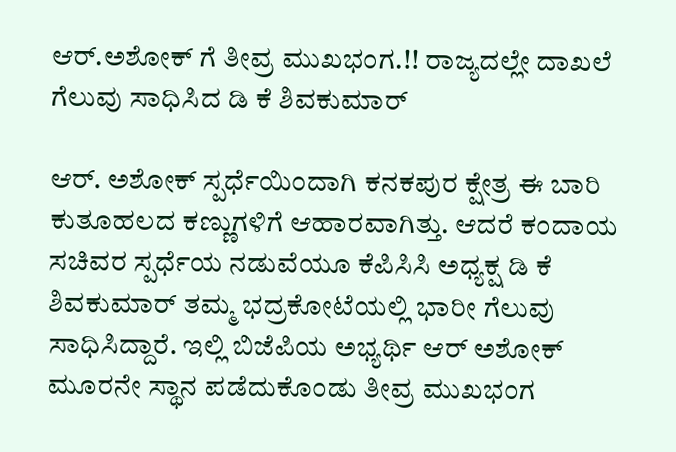ಆರ್‌.ಅಶೋಕ್‌ ಗೆ ತೀವ್ರ ಮುಖಭಂಗ.!! ರಾಜ್ಯದಲ್ಲೇ ದಾಖಲೆ ಗೆಲುವು ಸಾಧಿಸಿದ ಡಿ ಕೆ ಶಿವಕುಮಾರ್‌

ಆರ್‌. ಅಶೋಕ್‌ ಸ್ಪರ್ಧೆಯಿಂದಾಗಿ ಕನಕಪುರ ಕ್ಷೇತ್ರ ಈ ಬಾರಿ ಕುತೂಹಲದ ಕಣ್ಣುಗಳಿಗೆ ಆಹಾರವಾಗಿತ್ತು. ಆದರೆ ಕಂದಾಯ ಸಚಿವರ ಸ್ಪರ್ಧೆಯ ನಡುವೆಯೂ ಕೆಪಿಸಿಸಿ ಅಧ್ಯಕ್ಷ ಡಿ ಕೆ ಶಿವಕುಮಾರ್‌ ತಮ್ಮ ಭದ್ರಕೋಟೆಯಲ್ಲಿ ಭಾರೀ ಗೆಲುವು ಸಾಧಿಸಿದ್ದಾರೆ. ಇಲ್ಲಿ ಬಿಜೆಪಿಯ ಅಭ್ಯರ್ಥಿ ಆರ್‌ ಅಶೋಕ್‌ ಮೂರನೇ ಸ್ಥಾನ ಪಡೆದುಕೊಂಡು ತೀವ್ರ ಮುಖಭಂಗ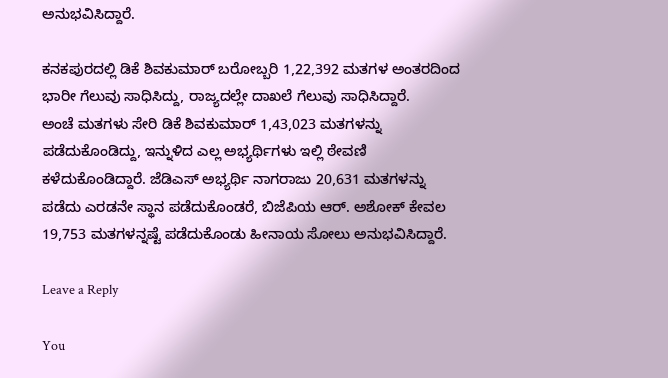ಅನುಭವಿಸಿದ್ದಾರೆ.

ಕನಕಪುರದಲ್ಲಿ ಡಿಕೆ ಶಿವಕುಮಾರ್ ಬರೋಬ್ಬರಿ 1,22,392 ಮತಗಳ ಅಂತರದಿಂದ ಭಾರೀ ಗೆಲುವು ಸಾಧಿಸಿದ್ದು, ರಾಜ್ಯದಲ್ಲೇ ದಾಖಲೆ ಗೆಲುವು ಸಾಧಿಸಿದ್ದಾರೆ.
ಅಂಚೆ ಮತಗಳು ಸೇರಿ ಡಿಕೆ ಶಿವಕುಮಾರ್‌ 1,43,023 ಮತಗಳನ್ನು ಪಡೆದುಕೊಂಡಿದ್ದು, ಇನ್ನುಳಿದ ಎಲ್ಲ ಅಭ್ಯರ್ಥಿಗಳು ಇಲ್ಲಿ ಠೇವಣಿ ಕಳೆದುಕೊಂಡಿದ್ದಾರೆ. ಜೆಡಿಎಸ್‌ ಅಭ್ಯರ್ಥಿ ನಾಗರಾಜು 20,631 ಮತಗಳನ್ನು ಪಡೆದು ಎರಡನೇ ಸ್ಥಾನ ಪಡೆದುಕೊಂಡರೆ, ಬಿಜೆಪಿಯ ಆರ್. ಅಶೋಕ್ ಕೇವಲ 19,753 ಮತಗಳನ್ನಷ್ಟೆ ಪಡೆದುಕೊಂಡು ಹೀನಾಯ ಸೋಲು ಅನುಭವಿಸಿದ್ದಾರೆ.

Leave a Reply

You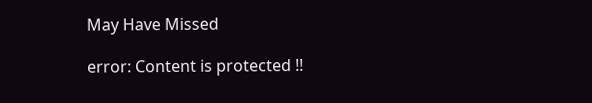May Have Missed

error: Content is protected !!